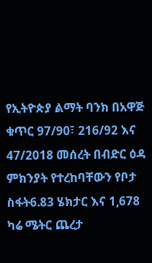የኢትዮጵያ ልማት ባንክ በአዋጅ ቁጥር 97/90፣ 216/92 እና 47/2018 መሰረት በብድር ዕዳ ምክንያት የተረከባቸውን የቦታ ስፋት6.83 ሄክታር እና 1,678 ካሬ ሜትር ጨረታ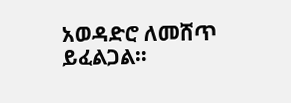አወዳድሮ ለመሸጥ ይፈልጋል።